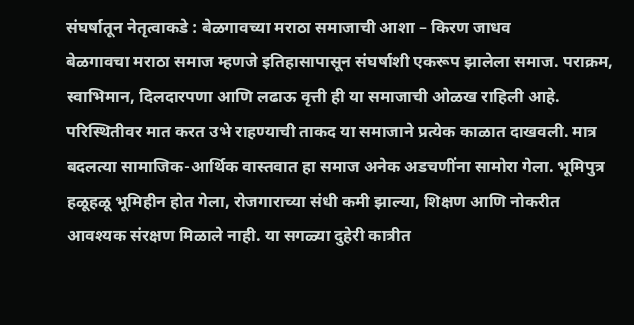संघर्षातून नेतृत्वाकडे : बेळगावच्या मराठा समाजाची आशा – किरण जाधव
बेळगावचा मराठा समाज म्हणजे इतिहासापासून संघर्षाशी एकरूप झालेला समाज. पराक्रम, स्वाभिमान, दिलदारपणा आणि लढाऊ वृत्ती ही या समाजाची ओळख राहिली आहे. परिस्थितीवर मात करत उभे राहण्याची ताकद या समाजाने प्रत्येक काळात दाखवली. मात्र बदलत्या सामाजिक-आर्थिक वास्तवात हा समाज अनेक अडचणींना सामोरा गेला. भूमिपुत्र हळूहळू भूमिहीन होत गेला, रोजगाराच्या संधी कमी झाल्या, शिक्षण आणि नोकरीत आवश्यक संरक्षण मिळाले नाही. या सगळ्या दुहेरी कात्रीत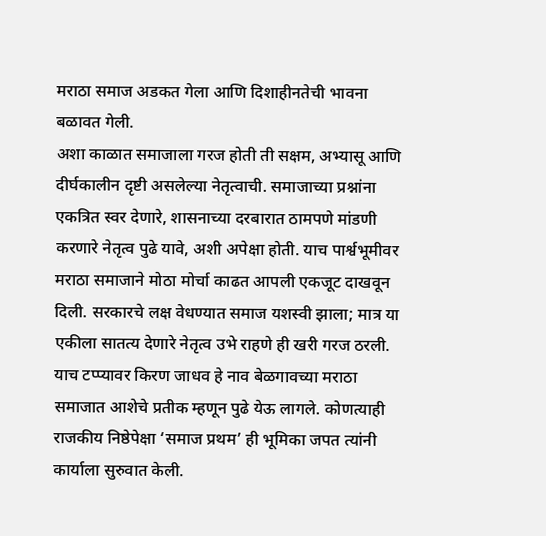मराठा समाज अडकत गेला आणि दिशाहीनतेची भावना बळावत गेली.
अशा काळात समाजाला गरज होती ती सक्षम, अभ्यासू आणि दीर्घकालीन दृष्टी असलेल्या नेतृत्वाची. समाजाच्या प्रश्नांना एकत्रित स्वर देणारे, शासनाच्या दरबारात ठामपणे मांडणी करणारे नेतृत्व पुढे यावे, अशी अपेक्षा होती. याच पार्श्वभूमीवर मराठा समाजाने मोठा मोर्चा काढत आपली एकजूट दाखवून दिली. सरकारचे लक्ष वेधण्यात समाज यशस्वी झाला; मात्र या एकीला सातत्य देणारे नेतृत्व उभे राहणे ही खरी गरज ठरली.
याच टप्प्यावर किरण जाधव हे नाव बेळगावच्या मराठा समाजात आशेचे प्रतीक म्हणून पुढे येऊ लागले. कोणत्याही राजकीय निष्ठेपेक्षा ‘समाज प्रथम’ ही भूमिका जपत त्यांनी कार्याला सुरुवात केली.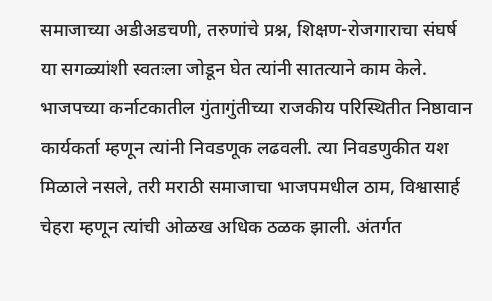समाजाच्या अडीअडचणी, तरुणांचे प्रश्न, शिक्षण-रोजगाराचा संघर्ष या सगळ्यांशी स्वतःला जोडून घेत त्यांनी सातत्याने काम केले.
भाजपच्या कर्नाटकातील गुंतागुंतीच्या राजकीय परिस्थितीत निष्ठावान कार्यकर्ता म्हणून त्यांनी निवडणूक लढवली. त्या निवडणुकीत यश मिळाले नसले, तरी मराठी समाजाचा भाजपमधील ठाम, विश्वासार्ह चेहरा म्हणून त्यांची ओळख अधिक ठळक झाली. अंतर्गत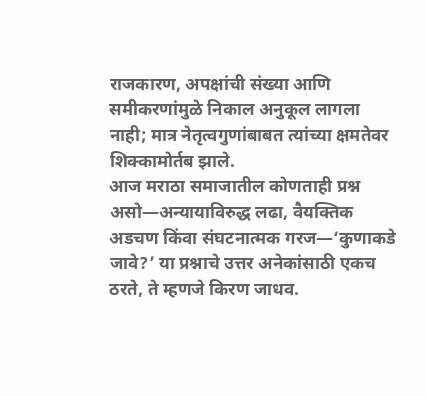राजकारण, अपक्षांची संख्या आणि समीकरणांमुळे निकाल अनुकूल लागला नाही; मात्र नेतृत्वगुणांबाबत त्यांच्या क्षमतेवर शिक्कामोर्तब झाले.
आज मराठा समाजातील कोणताही प्रश्न असो—अन्यायाविरुद्ध लढा, वैयक्तिक अडचण किंवा संघटनात्मक गरज—‘कुणाकडे जावे?’ या प्रश्नाचे उत्तर अनेकांसाठी एकच ठरते, ते म्हणजे किरण जाधव.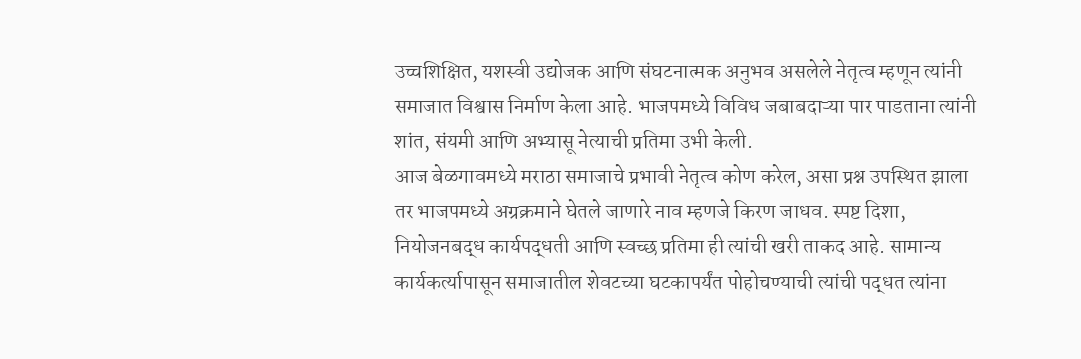उच्चशिक्षित, यशस्वी उद्योजक आणि संघटनात्मक अनुभव असलेले नेतृत्व म्हणून त्यांनी समाजात विश्वास निर्माण केला आहे. भाजपमध्ये विविध जबाबदाऱ्या पार पाडताना त्यांनी शांत, संयमी आणि अभ्यासू नेत्याची प्रतिमा उभी केली.
आज बेळगावमध्ये मराठा समाजाचे प्रभावी नेतृत्व कोण करेल, असा प्रश्न उपस्थित झाला तर भाजपमध्ये अग्रक्रमाने घेतले जाणारे नाव म्हणजे किरण जाधव. स्पष्ट दिशा, नियोजनबद्ध कार्यपद्धती आणि स्वच्छ प्रतिमा ही त्यांची खरी ताकद आहे. सामान्य कार्यकर्त्यापासून समाजातील शेवटच्या घटकापर्यंत पोहोचण्याची त्यांची पद्धत त्यांना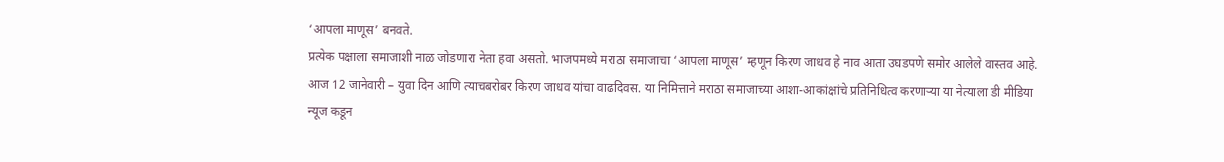‘आपला माणूस’ बनवते.
प्रत्येक पक्षाला समाजाशी नाळ जोडणारा नेता हवा असतो. भाजपमध्ये मराठा समाजाचा ‘आपला माणूस’ म्हणून किरण जाधव हे नाव आता उघडपणे समोर आलेले वास्तव आहे.
आज 12 जानेवारी – युवा दिन आणि त्याचबरोबर किरण जाधव यांचा वाढदिवस. या निमित्ताने मराठा समाजाच्या आशा-आकांक्षांचे प्रतिनिधित्व करणाऱ्या या नेत्याला डी मीडिया न्यूज कडून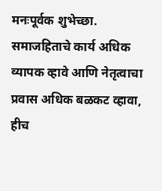मनःपूर्वक शुभेच्छा. समाजहिताचे कार्य अधिक व्यापक व्हावे आणि नेतृत्वाचा प्रवास अधिक बळकट व्हावा, हीच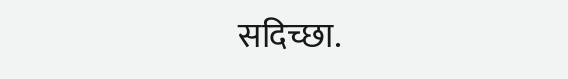सदिच्छा.